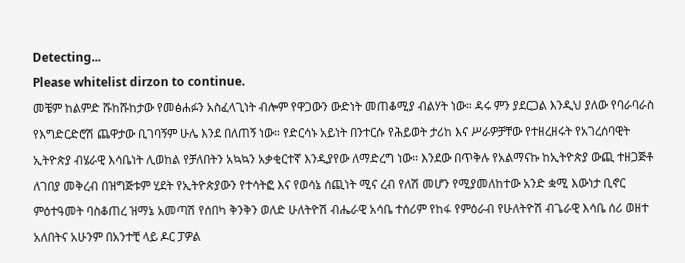Detecting...
Please whitelist dirzon to continue.
መቼም ከልምድ ሹከሹከታው የመፅሐፉን አስፈላጊነት ብሎም የዋጋውን ውድነት መጠቆሚያ ብልሃት ነው። ዳሩ ምን ያደርጋል እንዲህ ያለው የባራባራስ የእግድርድሮሽ ጨዋታው ቢገባኝም ሁሌ እንደ በለጠኝ ነው። የድርሳኑ አይነት በንተርሱ የሕይወት ታሪከ እና ሥራዎቻቸው የተዘረዘሩት የአገረሰባዊት ኢትዮጵያ ብሄራዊ እሳቤነት ሊወከል የቻለበትን አኳኳን አቃቂርተኛ እንዲያየው ለማድረግ ነው። እንደው በጥቅሉ የአልማናኩ ከኢትዮጵያ ውጪ ተዘጋጅቶ ለገበያ መቅረብ በዝግጅቱም ሂደት የኢትዮጵያውን የተሳትፎ እና የወሳኔ ሰጪነት ሚና ረብ የለሽ መሆን የሚያመለከተው አንድ ቋሚ እውነታ ቢኖር ምዕተዓመት ባስቆጠረ ዝማኔ አመጣሽ የሰበካ ቅንቅን ወለድ ሁለትዮሽ ብሔራዊ አሳቤ ተሰሪም የከፋ የምዕራብ የሁለትዮሽ ብጌራዊ እሳቤ ሰሪ ወዘተ አለበትና አሁንም በአንተቺ ላይ ዶር ፓዎል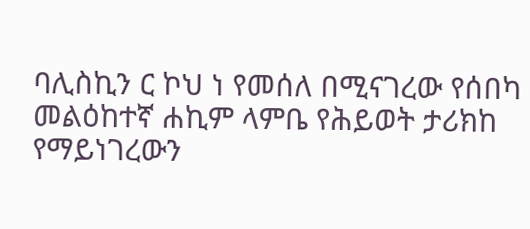ባሊስኪን ር ኮህ ነ የመሰለ በሚናገረው የሰበካ መልዕከተኛ ሐኪም ላምቤ የሕይወት ታሪክከ የማይነገረውን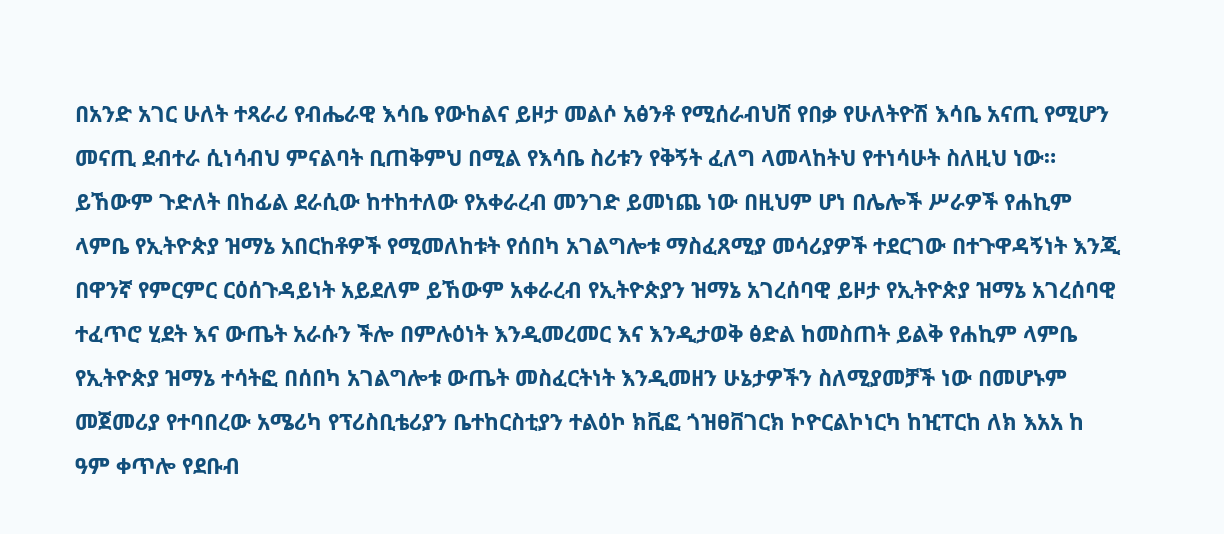በአንድ አገር ሁለት ተጻራሪ የብሔራዊ እሳቤ የውከልና ይዞታ መልሶ አፅንቶ የሚሰራብህሸ የበቃ የሁለትዮሽ እሳቤ አናጢ የሚሆን መናጢ ደብተራ ሲነሳብህ ምናልባት ቢጠቅምህ በሚል የእሳቤ ስሪቱን የቅኝት ፈለግ ላመላከትህ የተነሳሁት ስለዚህ ነው።
ይኸውም ጉድለት በከፊል ደራሲው ከተከተለው የአቀራረብ መንገድ ይመነጨ ነው በዚህም ሆነ በሌሎች ሥራዎች የሐኪም ላምቤ የኢትዮጵያ ዝማኔ አበርከቶዎች የሚመለከቱት የሰበካ አገልግሎቱ ማስፈጸሚያ መሳሪያዎች ተደርገው በተጉዋዳኝነት እንጂ በዋንኛ የምርምር ርዕሰጉዳይነት አይደለም ይኸውም አቀራረብ የኢትዮጵያን ዝማኔ አገረሰባዊ ይዞታ የኢትዮጵያ ዝማኔ አገረሰባዊ ተፈጥሮ ሂደት እና ውጤት አራሱን ችሎ በምሉዕነት እንዲመረመር እና እንዲታወቅ ፅድል ከመስጠት ይልቅ የሐኪም ላምቤ የኢትዮጵያ ዝማኔ ተሳትፎ በሰበካ አገልግሎቱ ውጤት መስፈርትነት እንዲመዘን ሁኔታዎችን ስለሚያመቻች ነው በመሆኑም መጀመሪያ የተባበረው አሜሪካ የፕሪስቢቴሪያን ቤተከርስቲያን ተልዕኮ ክቪፎ ጎዝፀቨገርክ ኮዮርልኮነርካ ከዢፐርከ ለክ እአአ ከ ዓም ቀጥሎ የደቡብ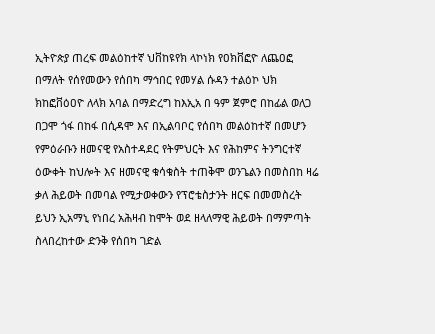ኢትዮጵያ ጠረፍ መልዕከተኛ ህቨከዩየክ ላኮነክ የዐክቨፎዮ ለጨዐፎ በማለት የሰየመውን የሰበካ ማኅበር የመሃል ሱዳን ተልዕኮ ህክ ክከፎቨዕዐዮ ለላክ አባል በማድረግ ከእኢአ በ ዓም ጀምሮ በከፊል ወለጋ በጋሞ ጎፋ በከፋ በሲዳሞ እና በኢልባቦር የሰበካ መልዕከተኛ በመሆን የምዕራቡን ዘመናዊ የአስተዳደር የትምህርት እና የሕከምና ትንግርተኛ ዕውቀት ከህሎት እና ዘመናዊ ቁሳቁስት ተጠቅሞ ወንጌልን በመስበከ ዛሬ ቃለ ሕይወት በመባል የሚታወቀውን የፕሮቴስታንት ዘርፍ በመመስረት ይህን ኢአማኒ የነበረ አሕዛብ ከሞት ወደ ዘላለማዊ ሕይወት በማምጣት ስላበረከተው ድንቅ የሰበካ ገድል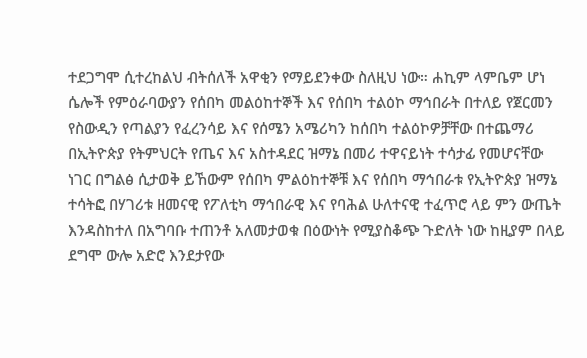ተደጋግሞ ሲተረከልህ ብትሰለች አዋቂን የማይደንቀው ስለዚህ ነው። ሐኪም ላምቤም ሆነ ሴሎች የምዕራባውያን የሰበካ መልዕከተኞች እና የሰበካ ተልዕኮ ማኅበራት በተለይ የጀርመን የስውዲን የጣልያን የፈረንሳይ እና የሰሜን አሜሪካን ከሰበካ ተልዕኮዎቻቸው በተጨማሪ በኢትዮጵያ የትምህርት የጤና እና አስተዳደር ዝማኔ በመሪ ተዋናይነት ተሳታፊ የመሆናቸው ነገር በግልፅ ሲታወቅ ይኸውም የሰበካ ምልዕከተኞቹ እና የሰበካ ማኅበራቱ የኢትዮጵያ ዝማኔ ተሳትፎ በሃገሪቱ ዘመናዊ የፖለቲካ ማኅበራዊ እና የባሕል ሁለተናዊ ተፈጥሮ ላይ ምን ውጤት እንዳስከተለ በአግባቡ ተጠንቶ አለመታወቁ በዕውነት የሚያስቆጭ ጉድለት ነው ከዚያም በላይ ደግሞ ውሎ አድሮ እንደታየው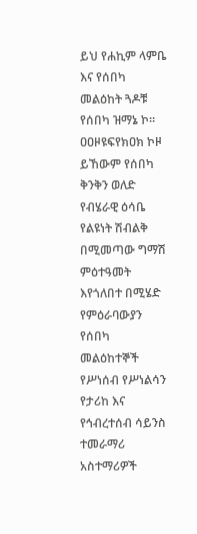ይህ የሐኪም ላምቤ እና የሰበካ መልዕከት ጓዶቹ የሰበካ ዝማኔ ኮ። ዐዐዞዩፍየክዐክ ኮዞ ይኸውም የሰበካ ቅንቅን ወለድ የብሄራዊ ዕሳቤ የልዩነት ሽብልቅ በሚመጣው ግማሽ ምዕተዓመት እየጎለበተ በሚሄድ የምዕራባውያን የሰበካ መልዕከተኞች የሥነሰብ የሥነልሳን የታሪከ እና የኅብረተሰብ ሳይንስ ተመራማሪ አስተማሪዎች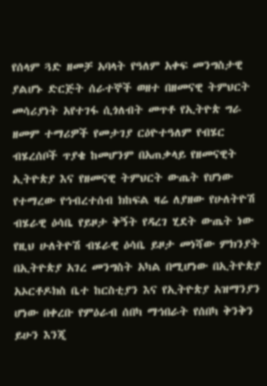የሰላም ጓድ ዘመቻ አባላት የዓለም አቀፍ መንግስታዊ ያልሆኑ ድርጅት ሰራተኞች ወዘተ በዘመናዊ ትምህርት መሳሪያነት አየተገፋ ሲጎለብት መጥቶ የኢትዮጵ ግራ ዘመም ተማሪዎች የመታገያ ርዕዮተዓለም የብሄር ብሄረሰቦች ጥያቄ ከመሆንም በአጠቃላይ የዘመናዊት ኢትዮጵያ እና የዘመናዊ ትምህርት ውጤት የሆነው የተማረው የኅብረተሰብ ክከፍል ዛሬ ለያዘው የሁለትዮሽ ብሄራዊ ዕሳቤ የይዞታ ቅኝት የዳረገ ሂደት ውጤት ነው የዚህ ሁለትዮሽ ብሄራዊ ዕሳቤ ይዞታ መነሻው ምክንያት በኢትዮጵያ አገረ መንግስት አካል በሚሆነው በኢትዮጵያ አኦርቶዶክስ ቤተ ከርስቲያን እና የኢትዮጵያ አዝማንያን ሆነው በቀረቡ የምዕራብ ሰበካ ማኅበራት የሰበካ ቅንቅን ይሁን እንጂ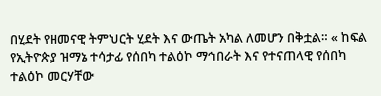በሂደት የዘመናዊ ትምህርት ሂደት እና ውጤት አካል ለመሆን በቅቷል። « ከፍል የኢትዮጵያ ዝማኔ ተሳታፊ የሰበካ ተልዕኮ ማኅበራት እና የተናጠላዊ የሰበካ ተልዕኮ መርሃቸው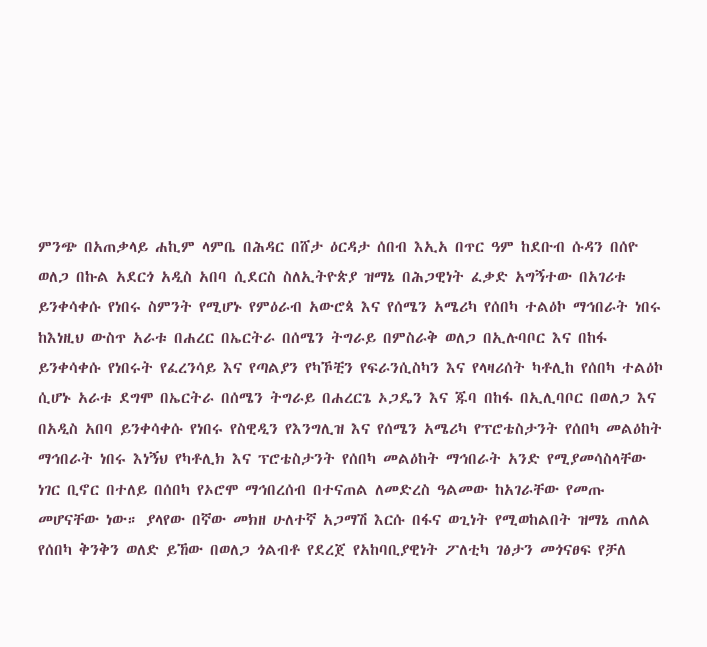ምንጭ በአጠቃላይ ሐኪም ላምቤ በሕዳር በሸታ ዕርዳታ ሰበብ እኢአ በጥር ዓም ከደቡብ ሱዳን በሰዮ ወለጋ በኩል አደርጎ አዲስ አበባ ሲደርስ ስለኢትዮጵያ ዝማኔ በሕጋዊነት ፈቃድ አግኝተው በአገሪቱ ይንቀሳቀሱ የነበሩ ስምንት የሚሆኑ የምዕራብ አውሮጳ እና የሰሜን አሜሪካ የሰበካ ተልዕኮ ማኅበራት ነበሩ ከእነዚህ ውስጥ አራቱ በሐረር በኤርትራ በሰሜን ትግራይ በምስራቅ ወለጋ በኢሉባቦር እና በከፋ ይንቀሳቀሱ የነበሩት የፈረንሳይ እና የጣልያን የካኾቺን የፍራንሲስካን እና የላዛሪሰት ካቶሊከ የሰበካ ተልዕኮ ሲሆኑ አራቱ ደግሞ በኤርትራ በሰሜን ትግራይ በሐረርጌ ኦጋዴን እና ጁባ በከፋ በኢሊባቦር በወለጋ እና በአዲስ አበባ ይንቀሳቀሱ የነበሩ የስዊዲን የእንግሊዝ እና የሰሜን አሜሪካ የፕሮቴስታንት የሰበካ መልዕከት ማኅበራት ነበሩ እነኝህ የካቶሊክ እና ፕሮቴስታንት የሰበካ መልዕከት ማኅበራት አንድ የሚያመሳስላቸው ነገር ቢኖር በተለይ በሰበካ የኦሮሞ ማኅበረሰብ በተናጠል ለመድረስ ዓልመው ከአገራቸው የመጡ መሆናቸው ነው። ያላየው በኛው መክዘ ሁለተኛ አጋማሽ እርሱ በፋና ወጊነት የሚወከልበት ዝማኔ ጠለል የሰበካ ቅንቅን ወለድ ይኸው በወለጋ ጎልብቶ የደረጀ የአከባቢያዊነት ፖለቲካ ገፅታን መጎናፀፍ የቻለ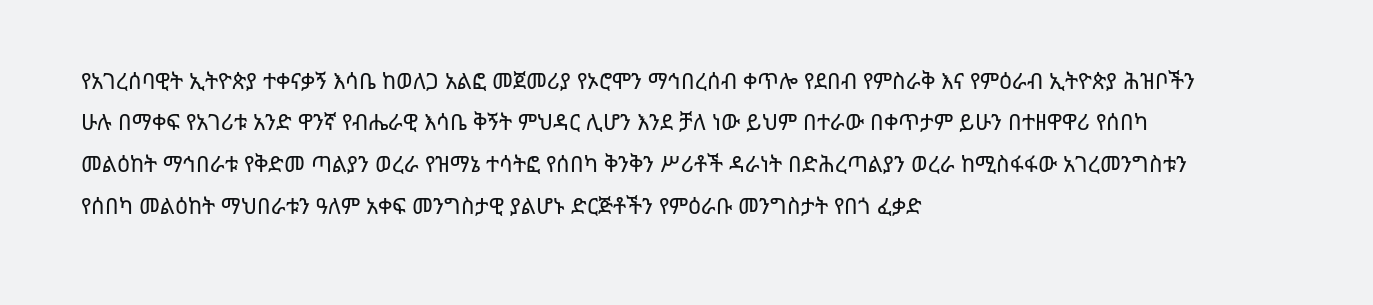የአገረሰባዊት ኢትዮጵያ ተቀናቃኝ እሳቤ ከወለጋ አልፎ መጀመሪያ የኦሮሞን ማኅበረሰብ ቀጥሎ የደበብ የምስራቅ እና የምዕራብ ኢትዮጵያ ሕዝቦችን ሁሉ በማቀፍ የአገሪቱ አንድ ዋንኛ የብሔራዊ እሳቤ ቅኝት ምህዳር ሊሆን እንደ ቻለ ነው ይህም በተራው በቀጥታም ይሁን በተዘዋዋሪ የሰበካ መልዕከት ማኅበራቱ የቅድመ ጣልያን ወረራ የዝማኔ ተሳትፎ የሰበካ ቅንቅን ሥሪቶች ዳራነት በድሕረጣልያን ወረራ ከሚስፋፋው አገረመንግስቱን የሰበካ መልዕከት ማህበራቱን ዓለም አቀፍ መንግስታዊ ያልሆኑ ድርጅቶችን የምዕራቡ መንግስታት የበጎ ፈቃድ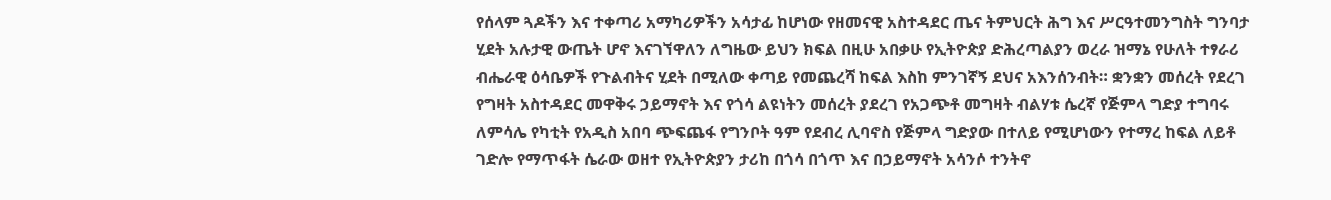የሰላም ጓዶችን እና ተቀጣሪ አማካሪዎችን አሳታፊ ከሆነው የዘመናዊ አስተዳደር ጤና ትምህርት ሕግ እና ሥርዓተመንግስት ግንባታ ሂደት አሉታዊ ውጤት ሆኖ እናገኘዋለን ለግዜው ይህን ክፍል በዚሁ አበቃሁ የኢትዮጵያ ድሕረጣልያን ወረራ ዝማኔ የሁለት ተፃራሪ ብሔራዊ ዕሳቤዎች የጉልብትና ሂደት በሚለው ቀጣይ የመጨረሻ ከፍል እስከ ምንገኛኝ ደህና አእንሰንብት። ቋንቋን መሰረት የደረገ የግዛት አስተዳደር መዋቅሩ ኃይማኖት እና የጎሳ ልዩነትን መሰረት ያደረገ የአጋጭቶ መግዛት ብልሃቱ ሴረኛ የጅምላ ግድያ ተግባሩ ለምሳሌ የካቲት የአዲስ አበባ ጭፍጨፋ የግንቦት ዓም የደብረ ሊባኖስ የጅምላ ግድያው በተለይ የሚሆነውን የተማረ ከፍል ለይቶ ገድሎ የማጥፋት ሴራው ወዘተ የኢትዮጵያን ታሪከ በጎሳ በጎጥ እና በኃይማኖት አሳንሶ ተንትኖ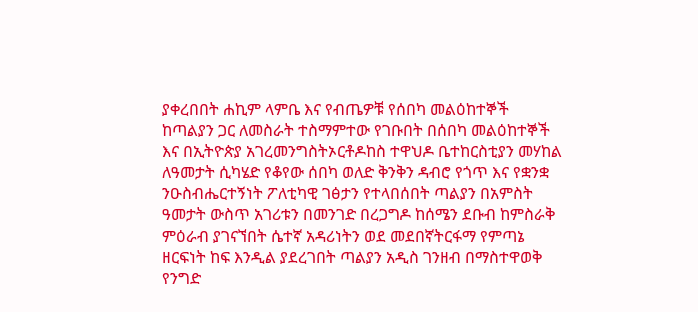ያቀረበበት ሐኪም ላምቤ እና የብጤዎቹ የሰበካ መልዕከተኞች ከጣልያን ጋር ለመስራት ተስማምተው የገቡበት በሰበካ መልዕከተኞች እና በኢትዮጵያ አገረመንግስትኦርቶዶከስ ተዋህዶ ቤተከርስቲያን መሃከል ለዓመታት ሲካሄድ የቆየው ሰበካ ወለድ ቅንቅን ዳብሮ የጎጥ እና የቋንቋ ንዑስብሔርተኝነት ፖለቲካዊ ገፅታን የተላበሰበት ጣልያን በአምስት ዓመታት ውስጥ አገሪቱን በመንገድ በረጋግዶ ከሰሜን ደቡብ ከምስራቅ ምዕራብ ያገናኘበት ሴተኛ አዳሪነትን ወደ መደበኛትርፋማ የምጣኔ ዘርፍነት ከፍ እንዲል ያደረገበት ጣልያን አዲስ ገንዘብ በማስተዋወቅ የንግድ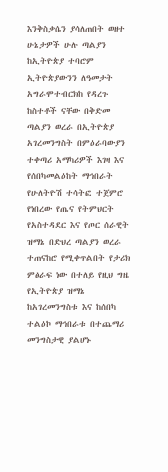እንቅስቃሴን ያሳለጠበት ወዘተ ሁኔታዎች ሁሉ ጣልያን ከኢትዮጵያ ተባሮም ኢትዮጵያውንን ለዓመታት አግራሞተብርክከ የዳረጉ ከስተቶች ናቸው በቅድመ ጣልያን ወረራ በኢትዮጵያ አገረመንግስት በምዕራባውያን ተቀጣሪ አማካሪዎች እገዛ እና የሰበካመልዕከት ማኅበራት የሁለትዮሽ ተሳትፎ ተጀምሮ የነበረው የጤና የትምህርት የአስተዳደር እና የጦር ሰራዊት ዝማኔ በድህረ ጣልያን ወረራ ተጠናከሮ የሚቀጥልበት የታሪክ ምፅራፍ ነው በተለይ የዚህ ግዜ የኢትዮጵያ ዝማኔ ከአገረመንግስቱ እና ከሰበካ ተልዕኮ ማኅበራቱ በተጨማሪ መንግስታዊ ያልሆኑ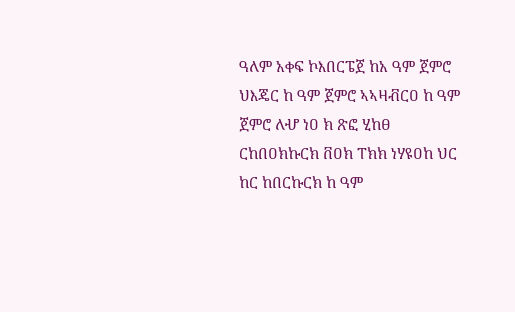ዓለም አቀፍ ኮእበርፔጀ ከአ ዓም ጀምሮ ህእጄር ከ ዓም ጀምሮ ኣኣዛቭርዐ ከ ዓም ጀምሮ ለሇ ነዐ ክ ጽፎ ሂከፀ ርከበዐክኩርክ ቨዐክ ፐክክ ነሃዩዐከ ህር ከር ከበርኩርክ ከ ዓም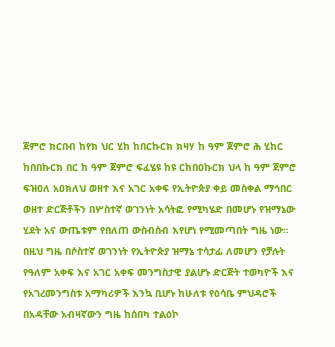ጀምሮ ክርበብ ከየክ ህር ሂከ ከበርኩርክ ክዛሃ ከ ዓም ጀምሮ ሕ ሂከር ከበበኩርክ በር ከ ዓም ጀምሮ ፍፈሄዩ ከዩ ርከበዐኩርክ ህላ ከ ዓም ጀምሮ ፍዝዐለ አዐክለህ ወዘተ እና አገር አቀፍ የኢትዮጵያ ቀይ መስቀል ማኅበር ወዘተ ድርጅቶችን በሦስተኛ ወገንነት አሳትፎ የሚካሄድ በመሆኑ የዝማኔው ሂደት አና ውጤቱም የበለጠ ውስብስብ እየሆነ የሚመጣበት ግዜ ነው። በዚህ ግዜ በሶስተኛ ወገንነት የኢትዮጵያ ዝማኔ ተሳታፊ ለመሆን የቻሉት የዓለም አቀፍ እና አገር አቀፍ መንግስታዊ ያልሆኑ ድርጅት ተወካዮች እና የአገረመንግስቱ አማካሪዎች እንኳ ቢሆኑ ከሁለቱ የዕሳቤ ምህዳሮች በአዳቸው አብዛኛውን ግዜ ከሰበካ ተልዕኮ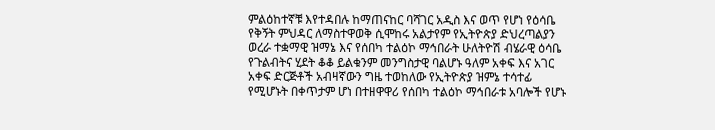ምልዕከተኛቹ እየተዳበሉ ከማጠናከር ባሻገር አዲስ እና ወጥ የሆነ የዕሳቤ የቅኝት ምህዳር ለማስተዋወቅ ሲሞከሩ አልታየም የኢትዮጵያ ድህረጣልያን ወረራ ተቋማዊ ዝማኔ እና የሰበካ ተልዕኮ ማኅበራት ሁለትዮሽ ብሄራዊ ዕሳቤ የጉልብትና ሂደት ቆቆ ይልቁንም መንግስታዊ ባልሆኑ ዓለም አቀፍ እና አገር አቀፍ ድርጅቶች አብዛኛውን ግዜ ተወከለው የኢትዮጵያ ዝምኔ ተሳተፊ የሚሆኑት በቀጥታም ሆነ በተዘዋዋሪ የሰበካ ተልዕኮ ማኅበራቱ አባሎች የሆኑ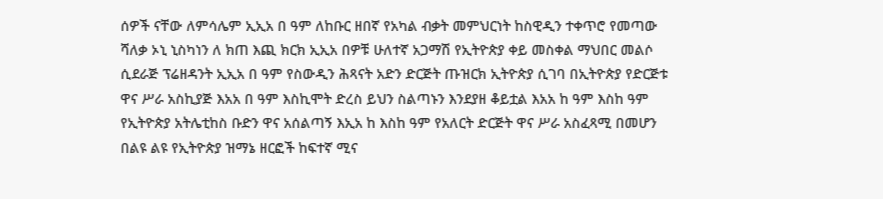ሰዎች ናቸው ለምሳሌም ኢኢአ በ ዓም ለከቡር ዘበኛ የአካል ብቃት መምህርነት ከስዊዲን ተቀጥሮ የመጣው ሻለቃ ኦኒ ኒስካነን ለ ክጠ እጪ ክርክ ኢኢአ በዎቹ ሁለተኛ አጋማሽ የኢትዮጵያ ቀይ መስቀል ማህበር መልሶ ሲደራጅ ፕሬዘዳንት ኢኢአ በ ዓም የስውዲን ሕጻናት አድን ድርጅት ጡዝርክ ኢትዮጵያ ሲገባ በኢትዮጵያ የድርጅቱ ዋና ሥራ አስኪያጅ እአአ በ ዓም እስኪሞት ድረስ ይህን ስልጣኑን እንደያዘ ቆይቷል እአአ ከ ዓም እስከ ዓም የኢትዮጵያ አትሌቲከስ ቡድን ዋና አሰልጣኝ እኢአ ከ እስከ ዓም የአለርት ድርጅት ዋና ሥራ አስፈጻሚ በመሆን በልዩ ልዩ የኢትዮጵያ ዝማኔ ዘርፎች ከፍተኛ ሚና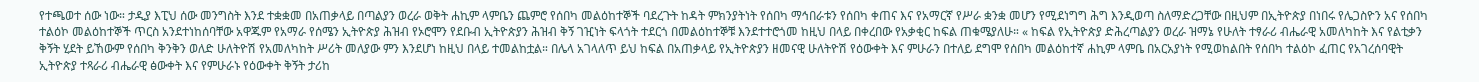የተጫወተ ሰው ነው። ታዲያ እፒህ ሰው መንግስት እንደ ተቋቋመ በአጠቃላይ በጣልያን ወረራ ወቅት ሐኪም ላምቤን ጨምሮ የሰበካ መልዕከተኞች ባደረጉት ከዳት ምክንያትነት የሰበካ ማኅበራቱን የሰበካ ቀጠና እና የአማርኛ የሥራ ቋንቋ መሆን የሚደነግግ ሕግ እንዲወጣ ስለማድረጋቸው በዚህም በኢትዮጵያ በነበሩ የሌጋስዮን አና የሰበካ ተልዕኮ መልዕከተኞች ጥርስ አንደተነከሰባቸው አዋጁም የአማራ የሰሜን ኢትዮጵያ ሕዝብ የኦሮሞን የደቡብ ኢትዮጵያን ሕዝብ ቅኝ ገዢነት ፍላጎት ተደርጎ በመልዕከተኞቹ እንደተተሮጎመ ከዚህ በላይ በቀረበው የአቃቂር ከፍል ጠቁሜያለሁ። « ከፍል የኢትዮጵያ ድሕረጣልያን ወረራ ዝማኔ የሁለት ተፃራሪ ብሔራዊ አመለካከት እና የልቲቃን ቅኝት ሂደት ይኸውም የሰበካ ቅንቅን ወለድ ሁለትዮሽ የአመለካከት ሥሪት መለያው ምን እንደሆነ ከዚህ በላይ ተመልከቷል። በሌላ አገላለጥ ይህ ከፍል በአጠቃላይ የኢትዮጵያን ዘመናዊ ሁለትዮሽ የዕውቀት እና ምሁራን በተለይ ደግሞ የሰበካ መልዕከተኛ ሐኪም ላምቤ በአርአያነት የሚወከልበት የሰበካ ተልዕኮ ፈጠር የአገረሰባዊት ኢትዮጵያ ተጻራሪ ብሔራዊ ፅውቀት እና የምሁራኑ የዕውቀት ቅኝት ታሪከ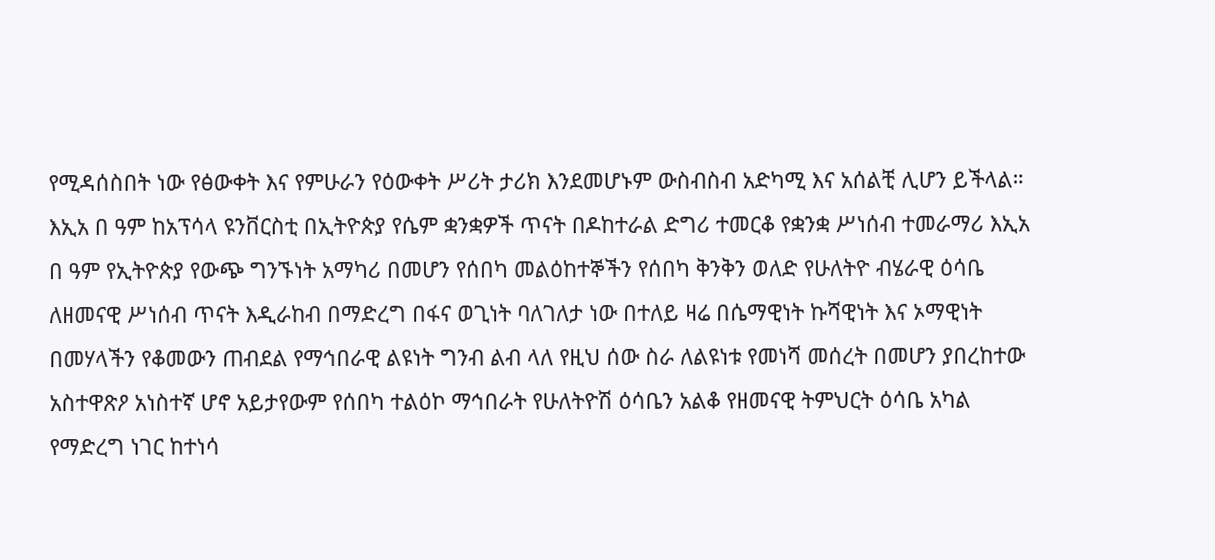የሚዳሰስበት ነው የፅውቀት እና የምሁራን የዕውቀት ሥሪት ታሪክ እንደመሆኑም ውስብስብ አድካሚ እና አሰልቺ ሊሆን ይችላል። እኢአ በ ዓም ከአፕሳላ ዩንቨርስቲ በኢትዮጵያ የሴም ቋንቋዎች ጥናት በዶከተራል ድግሪ ተመርቆ የቋንቋ ሥነሰብ ተመራማሪ እኢአ በ ዓም የኢትዮጵያ የውጭ ግንኙነት አማካሪ በመሆን የሰበካ መልዕከተኞችን የሰበካ ቅንቅን ወለድ የሁለትዮ ብሄራዊ ዕሳቤ ለዘመናዊ ሥነሰብ ጥናት እዲራከብ በማድረግ በፋና ወጊነት ባለገለታ ነው በተለይ ዛሬ በሴማዊነት ኩሻዊነት እና ኦማዊነት በመሃላችን የቆመውን ጠብደል የማኅበራዊ ልዩነት ግንብ ልብ ላለ የዚህ ሰው ስራ ለልዩነቱ የመነሻ መሰረት በመሆን ያበረከተው አስተዋጽዖ አነስተኛ ሆኖ አይታየውም የሰበካ ተልዕኮ ማኅበራት የሁለትዮሽ ዕሳቤን አልቆ የዘመናዊ ትምህርት ዕሳቤ አካል የማድረግ ነገር ከተነሳ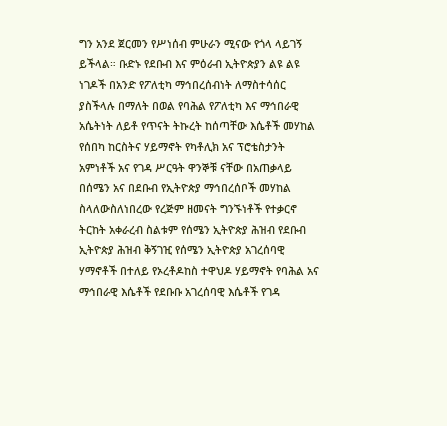ግን አንደ ጀርመን የሥነሰብ ምሁራን ሚናው የጎላ ላይገኝ ይችላል። ቡድኑ የደቡብ እና ምዕራብ ኢትዮጵያን ልዩ ልዩ ነገዶች በአንድ የፖለቲካ ማኅበረሰብነት ለማስተሳሰር ያስችላሉ በማለት በወል የባሕል የፖለቲካ እና ማኅበራዊ አሴትነት ለይቶ የጥናት ትኩረት ከሰጣቸው እሴቶች መሃከል የሰበካ ከርስትና ሃይማኖት የካቶሊክ አና ፕሮቴስታንት አምነቶች አና የገዳ ሥርዓት ዋንኞቹ ናቸው በአጠቃላይ በሰሜን አና በደቡብ የኢትዮጵያ ማኅበረሰቦች መሃከል ስላለውስለነበረው የረጅም ዘመናት ግንኙነቶች የተቃርኖ ትርከት አቀራረብ ስልቱም የሰሜን ኢትዮጵያ ሕዝብ የደቡብ ኢትዮጵያ ሕዝብ ቅኝገዢ የሰሜን ኢትዮጵያ አገረሰባዊ ሃማኖቶች በተለይ የኦረቶዶከስ ተዋህዶ ሃይማኖት የባሕል አና ማኅበራዊ እሴቶች የደቡቡ አገረሰባዊ እሴቶች የገዳ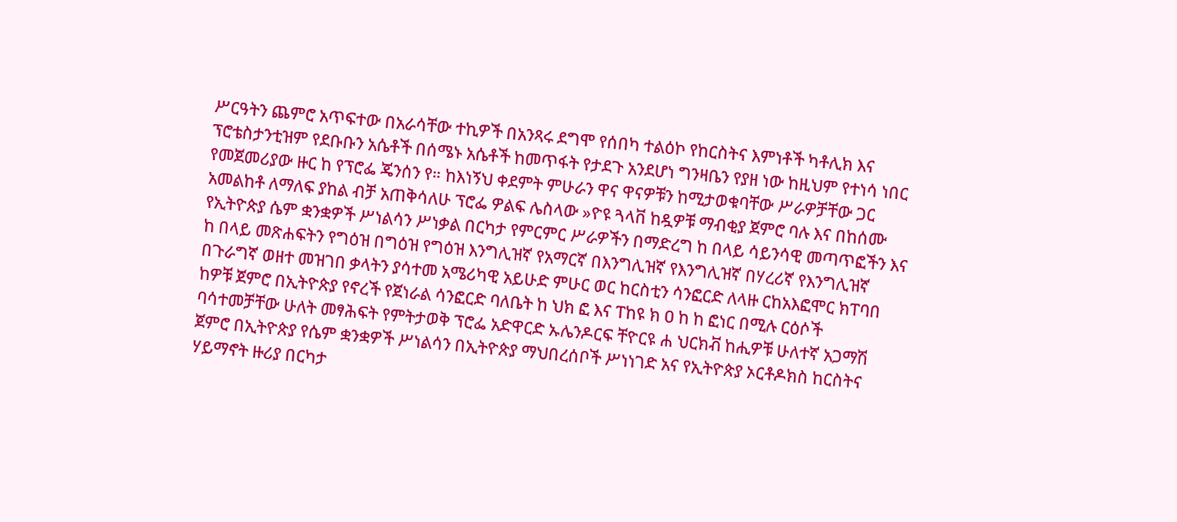ሥርዓትን ጨምሮ አጥፍተው በአራሳቸው ተኪዎች በአንጻሩ ደግሞ የሰበካ ተልዕኮ የከርስትና እምነቶች ካቶሊክ እና ፕሮቴስታንቲዝም የደቡቡን አሴቶች በሰሜኑ አሴቶች ከመጥፋት የታደጉ አንደሆነ ግንዛቤን የያዘ ነው ከዚህም የተነሳ ነበር የመጀመሪያው ዙር ከ የፕሮፌ ጄንሰን የ። ከእነኝህ ቀደምት ምሁራን ዋና ዋናዎቹን ከሚታወቁባቸው ሥራዎቻቸው ጋር አመልከቶ ለማለፍ ያከል ብቻ አጠቅሳለሁ ፕሮፌ ዎልፍ ሌስላው »ዮዩ ጓላቨ ከዷዎቹ ማብቂያ ጀምሮ ባሉ እና በከሰሙ የኢትዮጵያ ሴም ቋንቋዎች ሥነልሳን ሥነቃል በርካታ የምርምር ሥራዎችን በማድረግ ከ በላይ ሳይንሳዊ መጣጥፎችን እና ከ በላይ መጽሐፍትን የግዕዝ በግዕዝ የግዕዝ እንግሊዝኛ የአማርኛ በእንግሊዝኛ የእንግሊዝኛ በሃረሪኛ የእንግሊዝኛ በጉራግኛ ወዘተ መዝገበ ቃላትን ያሳተመ አሜሪካዊ አይሁድ ምሁር ወር ከርስቲን ሳንፎርድ ለላዙ ርከአእፎሞር ክፐባበ ከዎቹ ጀምሮ በኢትዮጵያ የኖረች የጀነራል ሳንፎርድ ባለቤት ከ ህክ ፎ እና ፐከዩ ክ ዐ ከ ከ ፎነር በሚሉ ርዕሶች ባሳተመቻቸው ሁለት መፃሕፍት የምትታወቅ ፕሮፌ አድዋርድ ኡሌንዶርፍ ቸዮርዩ ሐ ህርክቭ ከሒዎቹ ሁለተኛ አጋማሽ ጀምሮ በኢትዮጵያ የሴም ቋንቋዎች ሥነልሳን በኢትዮጵያ ማህበረሰቦች ሥነነገድ አና የኢትዮጵያ ኦርቶዶክስ ከርስትና ሃይማኖት ዙሪያ በርካታ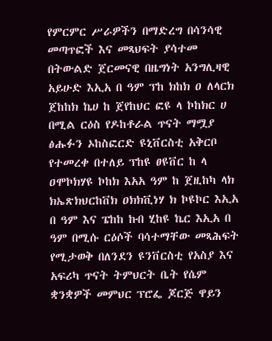የምርምር ሥራዎችን በማድረግ በሳንሳዊ መጣጥፎች እና መጻህፍት ያሳተመ በትውልድ ጀርመናዊ በዜግነት አንግሊዛዊ አይሁድ እኢአ በ ዓም ፕከ ክከክ ዐ ለላርክ ጀከከክ ኬሀ ከ ጀየከህር ፎዩ ላ ኮከክር ሀ በሚል ርዕስ የዶከቶራል ጥናት ማሟያ ፅሑፉን ኦከስፎርድ ዩኒቨርስቲ አቅርቦ የተመረቀ በተለይ ፕከዩ ፀዩቨር ከ ላ ዐሞኮክሃዩ ኮከክ እአአ ዓም ከ ጀዚከካ ላክ ክኤጽክህርከቨክ ዐክክቪነሃ ክ ኮዩኮር እኢአ በ ዓም እና ፔከከ ኩበ ሂከዩ ኬር እኢአ በ ዓም በሚሱ ርዕሶች ባሳተማቸው መጻሕፍት የሚታወቅ በለንደን ዩንቨርስቲ የአስያ እና አፍሪካ ጥናት ትምህርት ቤት የሴም ቋንቋዎች መምህር ፕሮፌ ጆርጅ ዋይን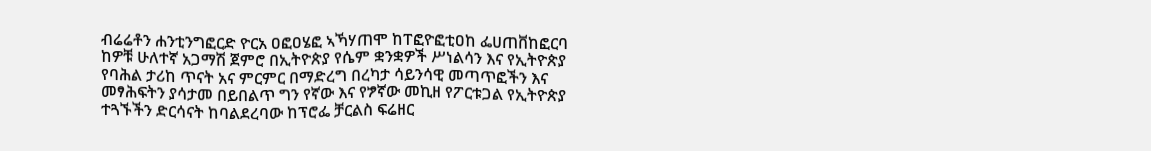ብሬሬቶን ሐንቲንግፎርድ ዮርአ ዐፎዐሄፎ ኣኻሃጠሞ ከፐፎዮፎቲዐከ ፌሀጠቨከፎርባ ከዎቹ ሁለተኛ አጋማሽ ጀምሮ በኢትዮጵያ የሴም ቋንቋዎች ሥነልሳን እና የኢትዮጵያ የባሕል ታሪከ ጥናት አና ምርምር በማድረግ በረካታ ሳይንሳዊ መጣጥፎችን እና መፃሕፍትን ያሳታመ በይበልጥ ግን የኛው እና የፇኛው መኪዘ የፖርቱጋል የኢትዮጵያ ተጓኙችን ድርሳናት ከባልደረባው ከፕሮፌ ቻርልስ ፍሬዘር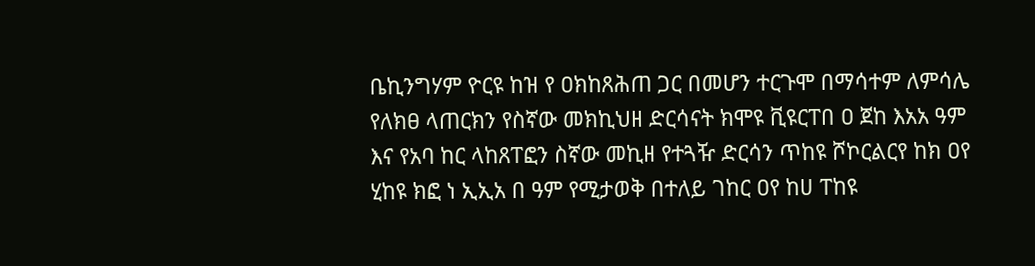ቤኪንግሃም ዮርዩ ከዝ የ ዐክከጸሕጠ ጋር በመሆን ተርጉሞ በማሳተም ለምሳሌ የለክፀ ላጠርክን የስኛው መክኪህዘ ድርሳናት ክሞዩ ቪዩርፐበ ዐ ጀከ እአአ ዓም እና የአባ ከር ላከጸፐፎን ስኛው መኪዘ የተጓዥ ድርሳን ጥከዩ ሾኮርልርየ ከክ ዐየ ሂከዩ ክፎ ነ ኢኢአ በ ዓም የሚታወቅ በተለይ ገከር ዐየ ከሀ ፐከዩ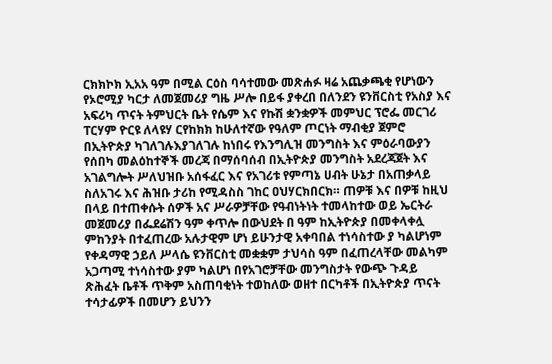ርክክኮክ ኢአአ ዓም በሚል ርዕስ ባሳተመው መጽሐፉ ዛሬ አጨቃጫቂ የሆነውን የኦሮሚያ ካርታ ለመጀመሪያ ግዜ ሥሎ በይፋ ያቀረበ በለንደን ዩንቨርስቲ የአስያ እና አፍሪካ ጥናት ትምህርት ቤት የሴም እና የኩሽ ቋንቋዎች መምህር ፕሮፌ መርገሪ ፐርሃም ዮርዩ ለላዩሃ ርየከክክ ከሁለተኛው የዓለም ጦርነት ማብቂያ ጀምሮ በኢትዮጵያ ካገለገሉእያገለገሉ ከነበሩ የእንግሊዝ መንግስት እና ምዕራባውያን የሰበካ መልዕከተኞች መረጃ በማሰባሰብ በኢትዮጵያ መንግስት አደረጃጀት እና አገልግሎት ሥለህዝቡ አሰፋፈር እና የአገሪቱ የምጣኔ ሀብት ሁኔታ በአጠቃላይ ስለአገሩ እና ሕዝቡ ታሪከ የሚዳስስ ገከር ዐህሃርክበርክ። ጠዎቹ እና በዎቹ ከዚህ በላይ በተጠቀሱት ሰዎች አና ሥራዎቻቸው የዓብነትነት ተመላከተው ወይ ኤርትራ መጀመሪያ በፌደሬሽን ዓም ቀጥሎ በውህደት በ ዓም ከኢትዮጵያ በመቀላቀሏ ምከንያት በተፈጠረው አሉታዊም ሆነ ይሁንታዊ አቀባበል ተነሳስተው ያ ካልሆነም የቀዳማዊ ኃይለ ሥላሴ ዩንቨርስቲ መቋቋም ታህሳስ ዓም በፈጠረላቸው መልካም አጋጣሚ ተነሳስተው ያም ካልሆነ በየአገሮቻቸው መንግስታት የውጭ ጉዳይ ጽሕፈት ቤቶች ጥቅም አስጠባቂነት ተወከለው ወዘተ በርካቶች በኢትዮጵያ ጥናት ተሳታፊዎች በመሆን ይህንን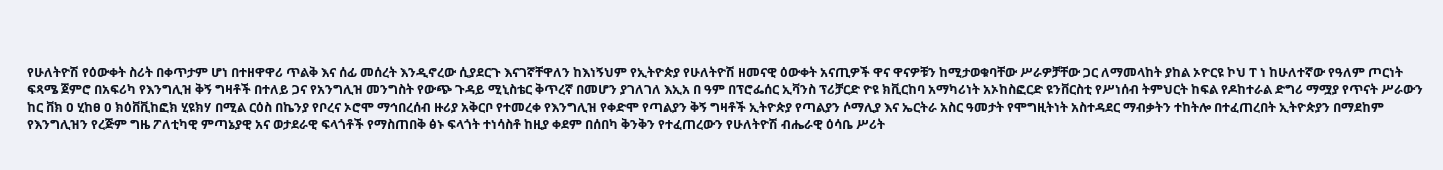የሁለትዮሽ የዕውቀት ስሪት በቀጥታም ሆነ በተዘዋዋሪ ጥልቅ እና ሰፊ መሰረት እንዲኖረው ሲያደርጉ እናገኛቸዋለን ከእነኝህም የኢትዮጵያ የሁለትዮሽ ዘመናዊ ዕውቀት አናጢዎች ዋና ዋናዎቹን ከሚታወቁባቸው ሥራዎቻቸው ጋር ለማመላከት ያከል ኦዮርዩ ኮህ ፐ ነ ከሁለተኛው የዓለም ጦርነት ፍጻሜ ጀምሮ በአፍሪካ የእንግሊዝ ቅኝ ግዛቶች በተለይ ጋና የአንግሊዝ መንግስት የውጭ ጉዳይ ሚኒስቴር ቅጥረኛ በመሆን ያገለገለ እኢአ በ ዓም በፕሮፌሰር ኢቫንስ ፕሪቻርድ ዮዩ ክቪርከባ አማካሪነት አኦከስፎርድ ዩንቨርስቲ የሥነሰብ ትምህርት ከፍል የዶከተራል ድግሪ ማሟያ የጥናት ሥራውን ከር ቨክ ዐ ሂከፀ ዐ ክዕቨቪከፎክ ሂዩክሃ በሚል ርዕስ በኬንያ የቦረና ኦሮሞ ማኅበረሰብ ዙሪያ አቅርቦ የተመረቀ የእንግሊዝ የቀድሞ የጣልያን ቅኝ ግዛቶች ኢትዮጵያ የጣልያን ሶማሊያ እና ኤርትራ አስር ዓመታት የሞግዚትነት አስተዳደር ማብቃትን ተከትሎ በተፈጠረበት ኢትዮጵያን በማደከም የእንግሊዝን የረጅም ግዜ ፖለቲካዊ ምጣኔያዊ አና ወታደራዊ ፍላጎቶች የማስጠበቅ ፅኑ ፍላጎት ተነሳስቶ ከዚያ ቀደም በሰበካ ቅንቅን የተፈጠረውን የሁለትዮሽ ብሔራዊ ዕሳቤ ሥሪት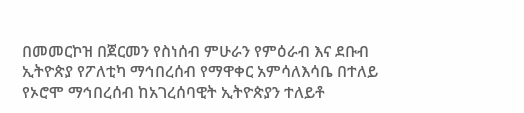በመመርኮዝ በጀርመን የስነሰብ ምሁራን የምዕራብ እና ደቡብ ኢትዮጵያ የፖለቲካ ማኅበረሰብ የማዋቀር አምሳለእሳቤ በተለይ የኦሮሞ ማኅበረሰብ ከአገረሰባዊት ኢትዮጵያን ተለይቶ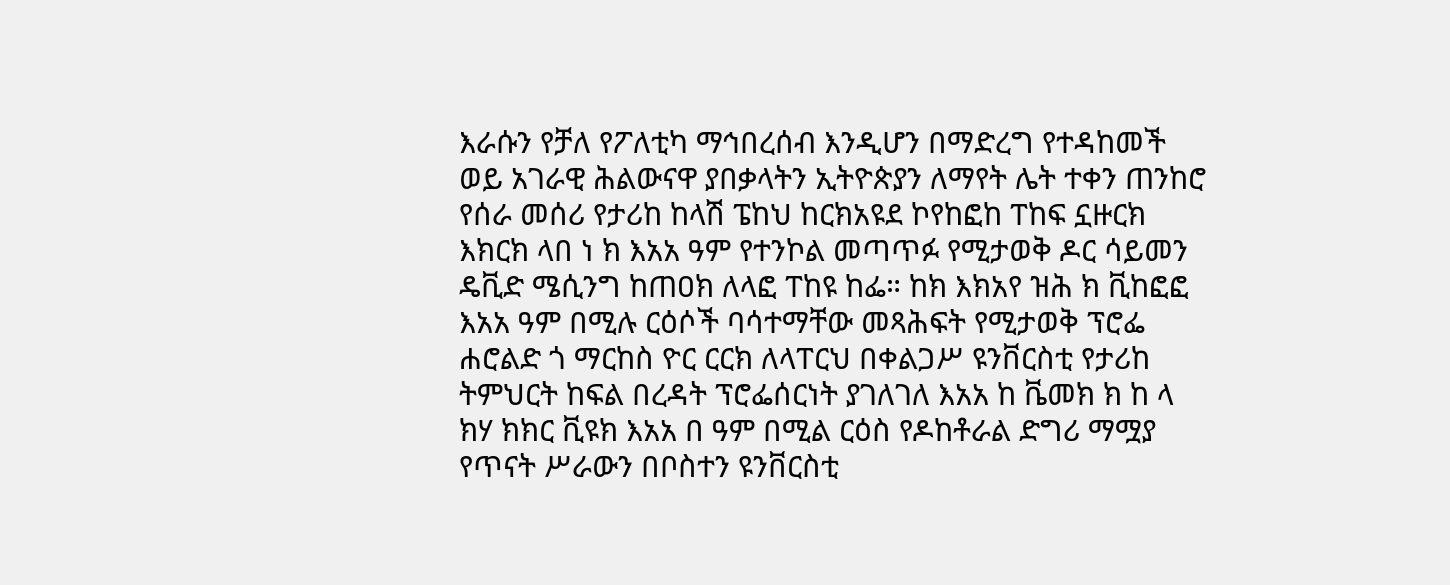እራሱን የቻለ የፖለቲካ ማኅበረሰብ እንዲሆን በማድረግ የተዳከመች ወይ አገራዊ ሕልውናዋ ያበቃላትን ኢትዮጵያን ለማየት ሌት ተቀን ጠንከሮ የሰራ መሰሪ የታሪከ ከላሽ ፔከህ ከርክአዩደ ኮየከፎከ ፐከፍ ኗዙርክ እክርክ ላበ ነ ክ እአአ ዓም የተንኮል መጣጥፉ የሚታወቅ ዶር ሳይመን ዴቪድ ሜሲንግ ከጠዐክ ለላፎ ፐከዩ ከፌ። ከክ እክአየ ዝሕ ክ ቪከፎፎ እአአ ዓም በሚሉ ርዕሶች ባሳተማቸው መጻሕፍት የሚታወቅ ፕሮፌ ሐሮልድ ጎ ማርከስ ዮር ርርክ ለላፐርህ በቀልጋሥ ዩንቨርስቲ የታሪከ ትምህርት ከፍል በረዳት ፕሮፌሰርነት ያገለገለ እአአ ከ ቬመክ ክ ከ ላ ክሃ ክክር ቪዩክ እአአ በ ዓም በሚል ርዕስ የዶከቶራል ድግሪ ማሟያ የጥናት ሥራውን በቦስተን ዩንቨርስቲ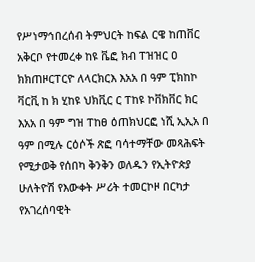የሥነማኅበረሰብ ትምህርት ከፍል ርዌ ከጠቨር አቅርቦ የተመረቀ ከዩ ቬፎ ክብ ፐዝዝር ዐ ክክጠዞርፐርዮ ለላርክርእ እአአ በ ዓም ፒክከኮ ቫርቪ ከ ክ ሂከዩ ህክቪር ር ፐከዩ ኮቨክቨር ክር እአአ በ ዓም ግዝ ፐከፀ ዕጠክህርፎ ነሺ ኢኢአ በ ዓም በሚሉ ርዕሶች ጽፎ ባሳተማቸው መጻሕፍት የሚታወቅ የሰበካ ቅንቅን ወለዱን የኢትዮጵያ ሁለትዮሽ የእውቀት ሥሪት ተመርኮዞ በርካታ የአገረሰባዊት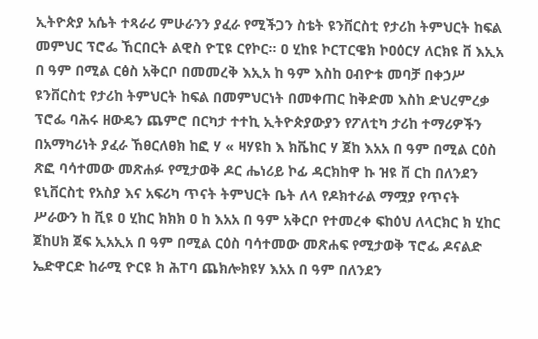ኢትዮጵያ አሴት ተጻራሪ ምሁራንን ያፈራ የሚችጋን ስቴት ዩንቨርስቲ የታሪከ ትምህርት ከፍል መምህር ፕሮፌ ኸርበርት ልዊስ ዮፒዩ ርየኮር። ዐ ሂከዩ ኮርፐርዌክ ኮዐዕርሃ ለርክዩ ቨ እኢአ በ ዓም በሚል ርፅስ አቅርቦ በመመረቅ እኢአ ከ ዓም እስከ ዐብዮቱ መባቻ በቀኃሥ ዩንቨርስቲ የታሪከ ትምህርት ከፍል በመምህርነት በመቀጠር ከቅድመ እስከ ድህረምረቃ ፕሮፌ ባሕሩ ዘውዴን ጨምሮ በርካታ ተተኪ ኢትዮጵያውያን የፖለቲካ ታሪከ ተማሪዎችን በአማካሪነት ያፈራ ኸፀርለፀክ ከፎ ሃ « ዛሃዩከ እ ክቬከር ሃ ጀከ እአአ በ ዓም በሚል ርዕስ ጽፎ ባሳተመው መጽሐፉ የሚታወቅ ዶር ሔነሪይ ኮፊ ዳርክከዋ ኩ ዝዩ ቨ ርከ በለንደን ዩኒቨርስቲ የአስያ እና አፍሪካ ጥናት ትምህርት ቤት ለላ የዶክተራል ማሟያ የጥናት ሥራውን ከ ቪዩ ዐ ሂከር ክክክ ዐ ከ እአአ በ ዓም አቅርቦ የተመረቀ ፍከዕህ ለላርክር ክ ሂከር ጀከሀክ ጀፍ ኢአኢአ በ ዓም በሚል ርዕስ ባሳተመው መጽሐፍ የሚታወቅ ፕሮፌ ዶናልድ ኤድዋርድ ከራሚ ዮርዩ ክ ሕፐባ ጨክሎክዩሃ እአአ በ ዓም በለንደን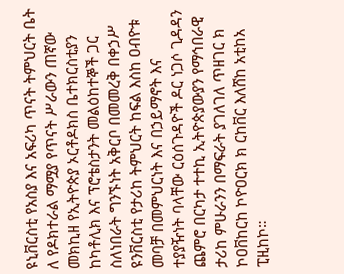ዩኒቨርስቲ የአስያ እና አፍሪካ ጥናት ትምህርት ቤት ለ የዶክተራል ማሟያ የጥናት ሥራውን ጠኛው መክኪዘ የኢትዮጵያ ኦርቶዶክስ ቤተክርስቲያን ከካቶሊክ እና ፕሮቴስታንት መልዕከተኞች ጋር ስለነበራት ግንኙነት አቅርቦ በመመረቅ በቀኃሥ ዩንቨርስቲ የታሪከ ትምህርት ከፍል እስከ ዐብዮቱ መባቻ በመምህርነት እና በኃይማኖት እና ተያያዥነት ባላቸው ርዕሰጉዳዮች ዶር ነጋሶ ጊዳዳን ጨምሮ በርካታ ተተኪ ኢትዮጵያውያን የማኅበራዊ ታሪከ ምሁራንን በማፍራት ያገለገለ ጥዘገር ክ ኮዐቨከርከ ኮዮዐርክ ክ ርከቨር እለሸከ አቲከአ ፒዚከኮ።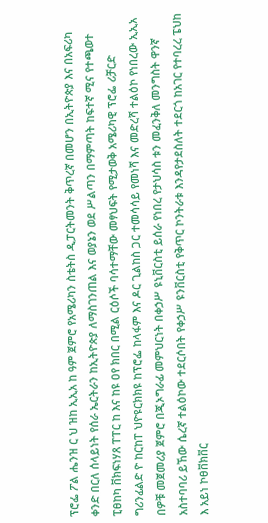ፕሮፌ ፖል ሔንዝ ር ህ ዝከ ኢኢአ ከ ዓም ጀምሮ የአሜሪካን ስቴትስ ዲፓርትመንት ቅጥረኛ በመሆን በኢትዮጵያ እና በአፍሪካ ቀንድ በርለ ሰላይነት የሰራ ኤርትራን ከኢትዮጵያ ለማስገንጠል እና ወያኔን ወደ ሥልጣን በማምጣት ከፍተኛ ሚና የተጫወተ ፒፀከካ ቨክፍነሃጸ ፐፐር ከ እና ከዩ ዐየ ክበር በሚል ርዕሶች ባሳተማቸው መፃህፍት የሚታወቅ አሜሪካዊ ፕሮፌ ሪቻርድ ግሪንፊልድ ዮ ከርከፐ ህዮዩርክክዩ ከፕሮፌ ከላፋም እና ዶር ጊልከስ ጋር ተመሳሳይ የመነሻ እና መድረሻ ተልዕኮ የነበረው ኢኢአ በዎቹ መጀመሪያ ጀምሮ በጂኦግራፊ መምህርነት በቀኃሥ ዩኒቨርስቲ ይሰራ የነበረ የታህሳስ ቱን መፈንቅለ መንግስት ዋንኛ አስተባባሪ ይኸው ሴረኛ ተልዕኮው ተደርሶበት የቀኃሥ ዩንቨርስቲ የቅጥር ኮንትራቱ እንዳየታደስለት ተደርጎ ከአገር የተባረረ ፔህከ እ አይነ ኮፀቨክቨር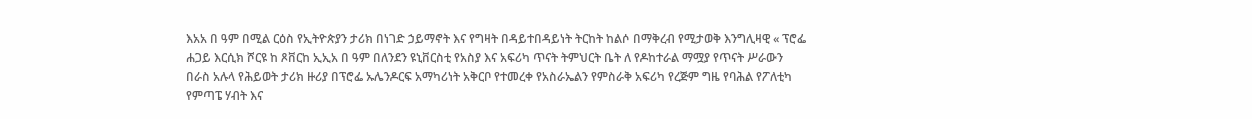እአአ በ ዓም በሚል ርዕስ የኢትዮጵያን ታሪክ በነገድ ኃይማኖት እና የግዛት በዳይተበዳይነት ትርከት ከልሶ በማቅረብ የሚታወቅ እንግሊዛዊ « ፕሮፌ ሐጋይ እርሲክ ሾርዩ ከ ጾቨርከ ኢኢአ በ ዓም በለንደን ዩኒቨርስቲ የአስያ እና አፍሪካ ጥናት ትምህርት ቤት ለ የዶከተራል ማሟያ የጥናት ሥራውን በራስ አሉላ የሕይወት ታሪክ ዙሪያ በፕሮፌ ኡሌንዶርፍ አማካሪነት አቅርቦ የተመረቀ የአስራኤልን የምስራቅ አፍሪካ የረጅም ግዜ የባሕል የፖለቲካ የምጣፔ ሃብት እና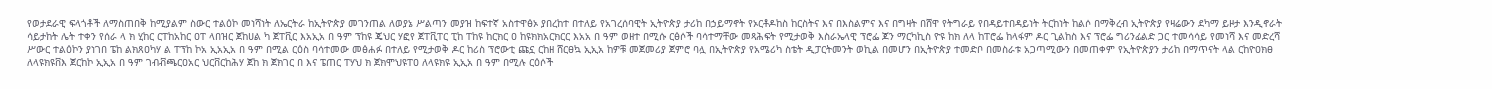የወታደራዊ ፍላጎቶች ለማስጠበቅ ከሚያልም ስውር ተልዕኮ መነሻነት ለኤርትራ ከኢትዮጵያ መገንጠል ለወያኔ ሥልጣን መያዝ ከፍተኛ አስተዋፅኦ ያበረከተ በተለይ የአገረሰባዊት ኢትዮጵያ ታሪከ በኃይማኖት የኦርቶዶከስ ከርስትና እና በእስልምና እና በግዛት በሸዋ የትግራይ የበዳይተበዳይነት ትርከነት ከልሶ በማቅረብ ኢትዮጵያ የዛሬውን ደካማ ይዞታ እንዲኖራት ሳይታከት ሌት ተቀን የሰራ ላ ክ ሂከር ርፐከአከር ዐፐ ላበዝር ጀከሀል ካ ጀፐቪር እአኢአ በ ዓም ፕከዩ ጄህር ሃፎየ ጀፐቪፐር ፒከ ፐከዩ ከርክር ዐ ከዩክክአርክርር እአአ በ ዓም ወዘተ በሚሱ ርፅሶች ባሳተማቸው መጻሕፍት የሚታወቅ እስራኤላዊ ፕሮፌ ጆን ማርካኪስ ዮዩ ከክ ለላ ከፐሮፌ ከላፋም ዶር ጊልከስ እና ፕሮፌ ግሪንፊልድ ጋር ተመሳሳይ የመነሻ እና መድረሻ ሥውር ተልዕኮን ያነገበ ፔከ ልክጸዐካሃ ል ፐፕከ ኮአ ኢአኢአ በ ዓም በሚል ርዕስ ባሳተመው መፅሐፉ በተለይ የሚታወቅ ዶር ከሪስ ፕሮውቲ ጩኗ ርከዘ ሸርፀኳ ኢኢአ ከዎቹ መጀመሪያ ጀምሮ ባሏ በኢትዮጵያ የአሜሪካ ስቴት ዲፓርትመንት ወኪል በመሆን በኢትዮጵያ ተመድቦ በመስራቱ አጋጣሚውን በመጠቀም የኢትዮጵያን ታሪከ በማጥናት ላል ርከዮዐክፀ ለላዩክዩቨእ ጀርከኮ ኢኢአ በ ዓም ገብቭጫርዐአር ህርቨርከሕሃ ጀከ ክ ጀክገር በ እና ፔጠር ፐሃህ ክ ጀክሞህዩፐዐ ለላዩክዩ ኢኢአ በ ዓም በሚሉ ርዕሶች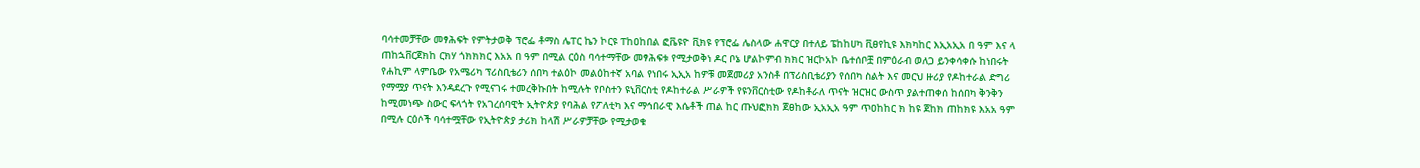ባሳተመቻቸው መፃሕፍት የምትታወቅ ፕሮፌ ቶማስ ሌፐር ኬን ኮርዩ ፐከዐከበል ፎቬዩዮ ቪክዩ የፕሮፌ ሌስላው ሐዋርያ በተለይ ፔከከሀካ ቪፀየኪዩ እክካከር እኢአኢአ በ ዓም እና ላ ጠከኋቨርጀክከ ርክሃ ጎክክክር እአአ በ ዓም በሚል ርዕስ ባሳተማቸው መፃሕፍቱ የሚታወቅነ ዶር ቦኔ ሆልኮምብ ክክር ዝርኮአኮ ቤተሰቦቿ በምዕራብ ወለጋ ይንቀሳቀሱ ከነበሩት የሐኪም ላምቤው የአሜሪካ ፕሪስቢቴሪን ሰበካ ተልዕኮ መልዕከተኛ አባል የነበሩ ኢኢአ ከዎቹ መጀመሪያ አንስቶ በፕሪስቢቴሪያን የሰበካ ስልት እና መርህ ዙሪያ የዶከተራል ድግሪ የማሟያ ጥናት እንዳደረጉ የሚናገሩ ተመረቅኩበት ከሚሉት የቦስተን ዩኒቨርስቲ የዶከተራል ሥራዎች የዩንቨርስቲው የዶከቶራለ ጥናት ዝርዝር ውስጥ ያልተጠቀሰ ከሰበካ ቅንቅን ከሚመነጭ ስውር ፍላጎት የአገረሰባዊት ኢትዮጵያ የባሕል የፖለቲካ እና ማኅበራዊ እሴቶች ጠል ከር ጡህፎክክ ጀፀከው ኢአኢአ ዓም ጥዐከከር ክ ከዩ ጀከክ ጠከክዩ እአአ ዓም በሚሉ ርዕሶች ባሳተሟቸው የኢትዮጵያ ታሪክ ከላሽ ሥራዎቻቸው የሚታወቁ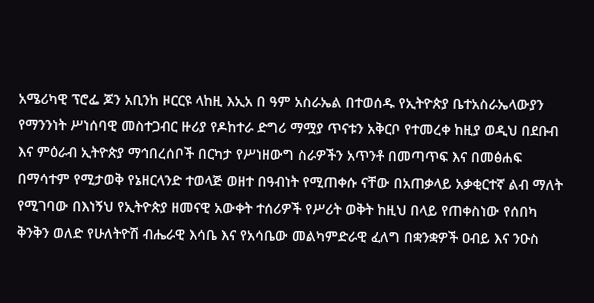አሜሪካዊ ፕሮፌ ጆን አቢንከ ዞርርዩ ላከዚ እኢአ በ ዓም አስራኤል በተወሰዱ የኢትዮጵያ ቤተአስራኤላውያን የማንንነት ሥነሰባዊ መስተጋብር ዙሪያ የዶከተራ ድግሪ ማሟያ ጥናቱን አቅርቦ የተመረቀ ከዚያ ወዲህ በደቡብ እና ምዕራብ ኢትዮጵያ ማኅበረሰቦች በርካታ የሥነዘውግ ስራዎችን አጥንቶ በመጣጥፍ እና በመፅሐፍ በማሳተም የሚታወቅ የኔዘርላንድ ተወላጅ ወዘተ በዓብነት የሚጠቀሱ ናቸው በአጠቃላይ አቃቂርተኛ ልብ ማለት የሚገባው በእነኝህ የኢትዮጵያ ዘመናዊ አውቀት ተሰሪዎች የሥሪት ወቅት ከዚህ በላይ የጠቀስነው የሰበካ ቅንቅን ወለድ የሁለትዮሽ ብሔራዊ እሳቤ እና የአሳቤው መልካምድራዊ ፈለግ በቋንቋዎች ዐብይ እና ንዑስ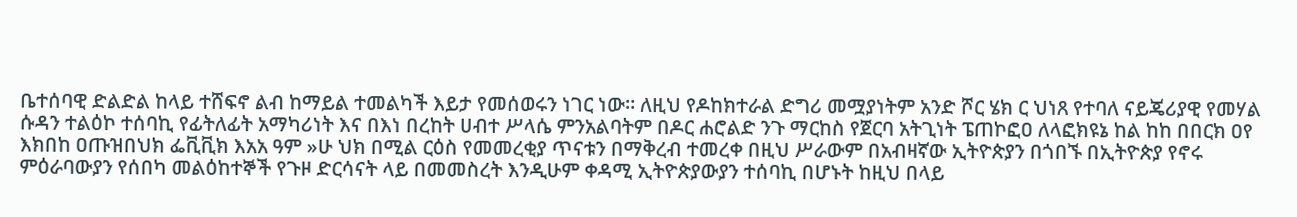ቤተሰባዊ ድልድል ከላይ ተሸፍኖ ልብ ከማይል ተመልካች እይታ የመሰወሩን ነገር ነው። ለዚህ የዶከክተራል ድግሪ መሟያነትም አንድ ሾር ሄክ ር ህነጸ የተባለ ናይጄሪያዊ የመሃል ሱዳን ተልዕኮ ተሰባኪ የፊትለፊት አማካሪነት እና በእነ በረከት ሀብተ ሥላሴ ምንአልባትም በዶር ሐሮልድ ንጉ ማርከስ የጀርባ አትጊነት ፔጠኮፎዐ ለላፎክዩኔ ከል ከከ በበርክ ዐየ እክበከ ዐጡዝበህክ ፌቪቪክ እአአ ዓም »ሁ ህክ በሚል ርዕስ የመመረቂያ ጥናቱን በማቅረብ ተመረቀ በዚህ ሥራውም በአብዛኛው ኢትዮጵያን በጎበኙ በኢትዮጵያ የኖሩ ምዕራባውያን የሰበካ መልዕከተኞች የጉዞ ድርሳናት ላይ በመመስረት እንዲሁም ቀዳሚ ኢትዮጵያውያን ተሰባኪ በሆኑት ከዚህ በላይ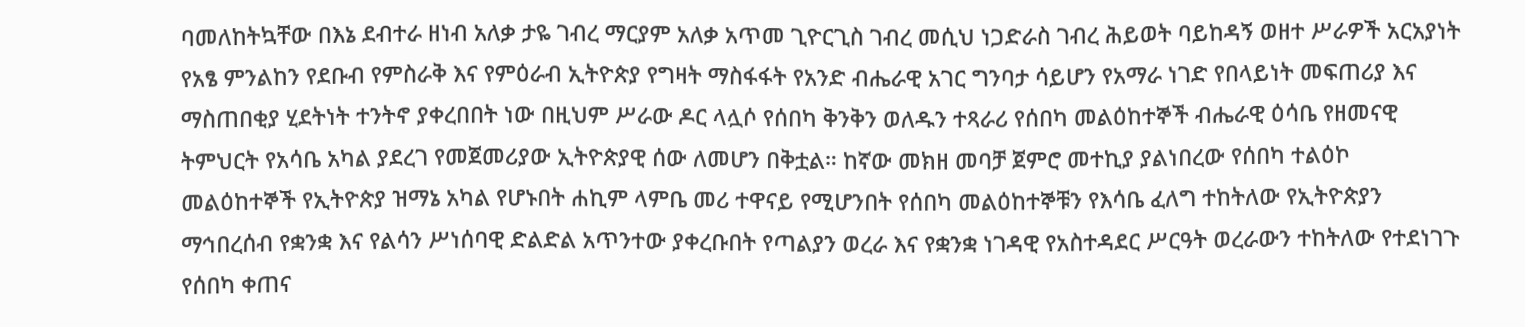ባመለከትኳቸው በእኔ ደብተራ ዘነብ አለቃ ታዬ ገብረ ማርያም አለቃ አጥመ ጊዮርጊስ ገብረ መሲህ ነጋድራስ ገብረ ሕይወት ባይከዳኝ ወዘተ ሥራዎች አርአያነት የአፄ ምንልከን የደቡብ የምስራቅ እና የምዕራብ ኢትዮጵያ የግዛት ማስፋፋት የአንድ ብሔራዊ አገር ግንባታ ሳይሆን የአማራ ነገድ የበላይነት መፍጠሪያ እና ማስጠበቂያ ሂደትነት ተንትኖ ያቀረበበት ነው በዚህም ሥራው ዶር ላሏሶ የሰበካ ቅንቅን ወለዱን ተጻራሪ የሰበካ መልዕከተኞች ብሔራዊ ዕሳቤ የዘመናዊ ትምህርት የአሳቤ አካል ያደረገ የመጀመሪያው ኢትዮጵያዊ ሰው ለመሆን በቅቷል። ከኛው መክዘ መባቻ ጀምሮ መተኪያ ያልነበረው የሰበካ ተልዕኮ መልዕከተኞች የኢትዮጵያ ዝማኔ አካል የሆኑበት ሐኪም ላምቤ መሪ ተዋናይ የሚሆንበት የሰበካ መልዕከተኞቹን የእሳቤ ፈለግ ተከትለው የኢትዮጵያን ማኅበረሰብ የቋንቋ እና የልሳን ሥነሰባዊ ድልድል አጥንተው ያቀረቡበት የጣልያን ወረራ እና የቋንቋ ነገዳዊ የአስተዳደር ሥርዓት ወረራውን ተከትለው የተደነገጉ የሰበካ ቀጠና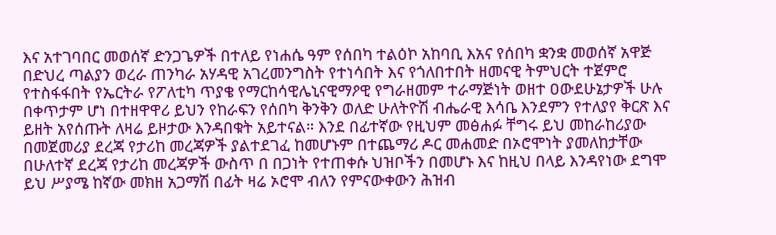እና አተገባበር መወሰኛ ድንጋጌዎች በተለይ የነሐሴ ዓም የሰበካ ተልዕኮ አከባቢ እአና የሰበካ ቋንቋ መወሰኛ አዋጅ በድህረ ጣልያን ወረራ ጠንካራ አሃዳዊ አገረመንግስት የተነሳበት እና የጎለበተበት ዘመናዊ ትምህርት ተጀምሮ የተስፋፋበት የኤርትራ የፖለቲካ ጥያቄ የማርከሳዊሌኒናዊማዖዊ የግራዘመም ተራማጅነት ወዘተ ዐውደሁኔታዎች ሁሉ በቀጥታም ሆነ በተዘዋዋሪ ይህን የከራፍን የሰበካ ቅንቅን ወለድ ሁለትዮሽ ብሔራዊ እሳቤ እንደምን የተለያየ ቅርጽ እና ይዘት አየሰጡት ለዛሬ ይዞታው እንዳበቁት አይተናል። እንደ በፊተኛው የዚህም መፅሐፉ ቸግሩ ይህ መከራከሪያው በመጀመሪያ ደረጃ የታሪከ መረጃዎች ያልተደገፈ ከመሆኑም በተጨማሪ ዶር መሐመድ በኦሮሞነት ያመለከታቸው በሁለተኛ ደረጃ የታሪከ መረጃዎች ውስጥ በ በጋነት የተጠቀሱ ህዝቦችን በመሆኑ እና ከዚህ በላይ እንዳየነው ደግሞ ይህ ሥያሜ ከኛው መክዘ አጋማሽ በፊት ዛሬ ኦሮሞ ብለን የምናውቀውን ሕዝብ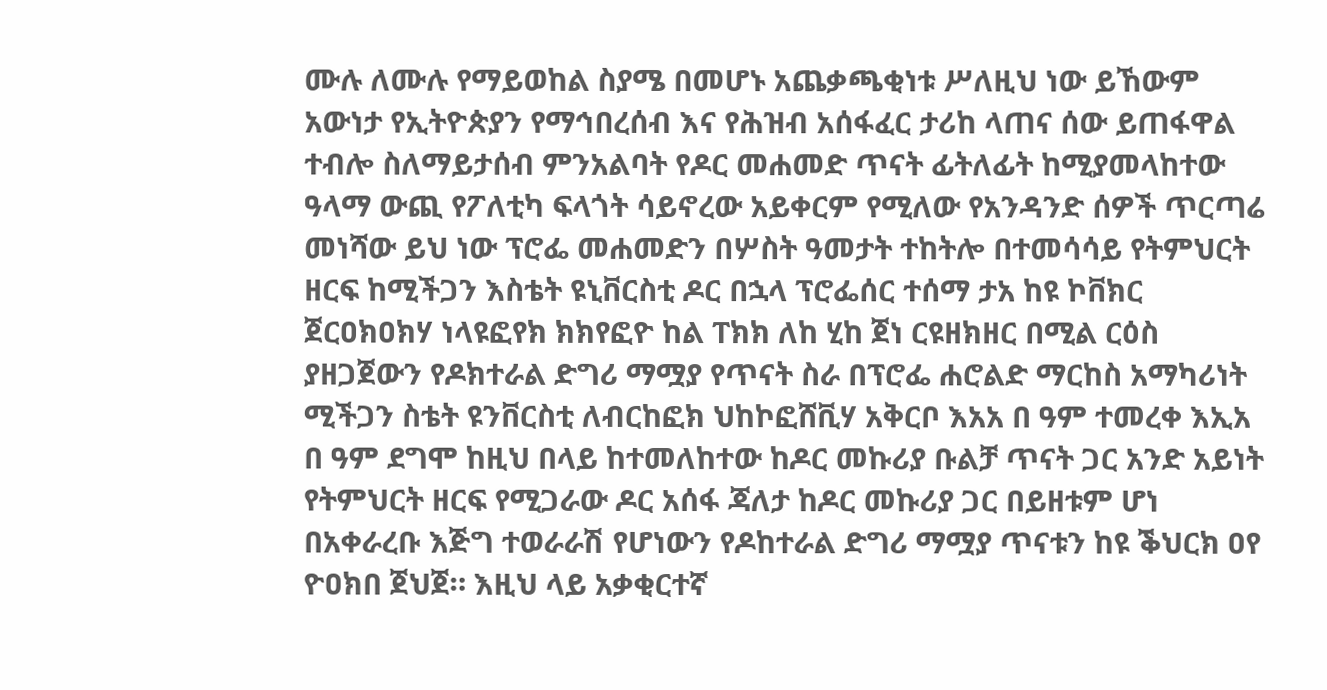ሙሉ ለሙሉ የማይወከል ስያሜ በመሆኑ አጨቃጫቂነቱ ሥለዚህ ነው ይኸውም አውነታ የኢትዮጵያን የማኅበረሰብ እና የሕዝብ አሰፋፈር ታሪከ ላጠና ሰው ይጠፋዋል ተብሎ ስለማይታሰብ ምንአልባት የዶር መሐመድ ጥናት ፊትለፊት ከሚያመላከተው ዓላማ ውጪ የፖለቲካ ፍላጎት ሳይኖረው አይቀርም የሚለው የአንዳንድ ሰዎች ጥርጣሬ መነሻው ይህ ነው ፕሮፌ መሐመድን በሦስት ዓመታት ተከትሎ በተመሳሳይ የትምህርት ዘርፍ ከሚችጋን እስቴት ዩኒቨርስቲ ዶር በኋላ ፕሮፌሰር ተሰማ ታአ ከዩ ኮቨክር ጀርዐክዐክሃ ነላዩፎየክ ክክየፎዮ ከል ፐክክ ለከ ሂከ ጀነ ርዩዘክዘር በሚል ርዕስ ያዘጋጀውን የዶክተራል ድግሪ ማሟያ የጥናት ስራ በፕሮፌ ሐሮልድ ማርከስ አማካሪነት ሚችጋን ስቴት ዩንቨርስቲ ለብርከፎክ ህከኮፎሸቪሃ አቅርቦ እአአ በ ዓም ተመረቀ እኢአ በ ዓም ደግሞ ከዚህ በላይ ከተመለከተው ከዶር መኩሪያ ቡልቻ ጥናት ጋር አንድ አይነት የትምህርት ዘርፍ የሚጋራው ዶር አሰፋ ጃለታ ከዶር መኩሪያ ጋር በይዘቱም ሆነ በአቀራረቡ እጅግ ተወራራሽ የሆነውን የዶከተራል ድግሪ ማሟያ ጥናቱን ከዩ ቕህርክ ዐየ ዮዐክበ ጀህጀ። እዚህ ላይ አቃቂርተኛ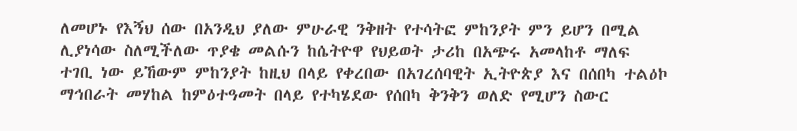ለመሆኑ የእኝህ ሰው በአንዲህ ያለው ምሁራዊ ንቅዘት የተሳትፎ ምከንያት ምን ይሆን በሚል ሊያነሳው ስለሚችለው ጥያቄ መልሱን ከሴትዮዋ የህይወት ታሪከ በአጭሩ አመላከቶ ማለፍ ተገቢ ነው ይኸውም ምከንያት ከዚህ በላይ የቀረበው በአገረሰባዊት ኢትዮጵያ እና በሰበካ ተልዕኮ ማኅበራት መሃከል ከምዕተዓመት በላይ የተካሄደው የሰበካ ቅንቅን ወለድ የሚሆን ስውር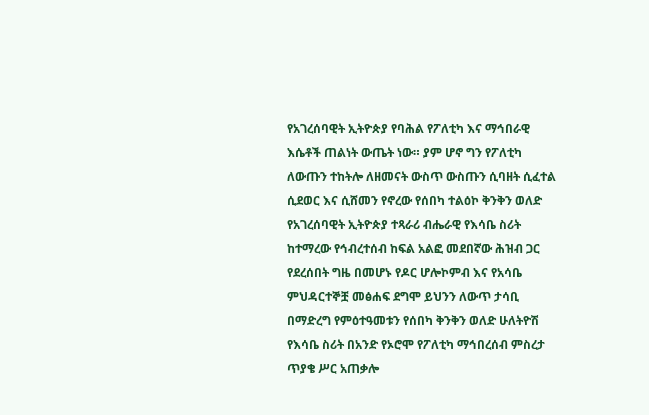የአገረሰባዊት ኢትዮጵያ የባሕል የፖለቲካ እና ማኅበራዊ እሴቶች ጠልነት ውጤት ነው። ያም ሆኖ ግን የፖለቲካ ለውጡን ተከትሎ ለዘመናት ውስጥ ውስጡን ሲባዘት ሲፈተል ሲደወር እና ሲሸመን የኖረው የሰበካ ተልዕኮ ቅንቅን ወለድ የአገረሰባዊት ኢትዮጵያ ተጻራሪ ብሔራዊ የእሳቤ ስሪት ከተማረው የኅብረተሰብ ከፍል አልፎ መደበኛው ሕዝብ ጋር የደረሰበት ግዜ በመሆኑ የዶር ሆሎኮምብ እና የአሳቤ ምህዳርተኞቿ መፅሐፍ ደግሞ ይህንን ለውጥ ታሳቢ በማድረግ የምዕተዓመቱን የሰበካ ቅንቅን ወለድ ሁለትዮሽ የእሳቤ ስሪት በአንድ የኦሮሞ የፖለቲካ ማኅበረሰብ ምስረታ ጥያቄ ሥር አጠቃሎ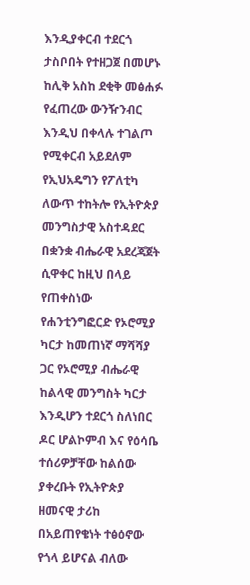እንዲያቀርብ ተደርጎ ታስቦበት የተዘጋጀ በመሆኑ ከሊቅ አስከ ደቂቅ መፅሐፉ የፈጠረው ውንዥንብር እንዲህ በቀላሉ ተገልጦ የሚቀርብ አይደለም የኢህአዴግን የፖለቲካ ለውጥ ተከትሎ የኢትዮጵያ መንግስታዊ አስተዳደር በቋንቋ ብሔራዊ አደረጃጀት ሲዋቀር ከዚህ በላይ የጠቀስነው የሐንቲንግፎርድ የኦሮሚያ ካርታ ከመጠነኛ ማሻሻያ ጋር የኦሮሚያ ብሔራዊ ከልላዊ መንግስት ካርታ እንዲሆን ተደርጎ ስለነበር ዶር ሆልኮምብ እና የዕሳቤ ተሰሪዎቻቸው ከልሰው ያቀረቡት የኢትዮጵያ ዘመናዊ ታሪከ በአይጠየቄነት ተፅዕኖው የጎላ ይሆናል ብለው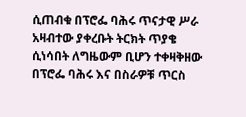ሲጠብቁ በፕሮፌ ባሕሩ ጥናታዊ ሥራ አዛብተው ያቀረቡት ትርክት ጥያቄ ሲነሳበት ለግዜውም ቢሆን ተቀዛቅዘው በፕሮፌ ባሕሩ እና በስራዎቹ ጥርስ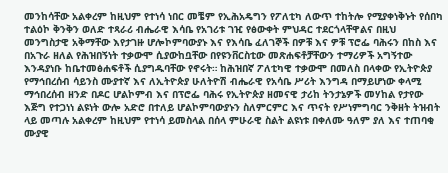መንከሳቸው አልቀረም ከዚህም የተነሳ ነበር መቼም የኢሕአዴግን የፖለቲካ ለውጥ ተከትሎ የሚያቀነቅኑት የሰበካ ተልዕኮ ቅንቅን ወለድ ተጻራሪ ብሔራዊ እሳቤ የአገሪቱ ገዢ የፅውቀት ምህዳር ተደርጎላቸዋልና በዚህ መንግስታዊ አቅማቸው እየታገዙ ሆሎኮምባውያኑ እና የእሳቤ ፈለገኞች በዎቹ እና ዎቹ ፕሮፌ ባሕሩን በከስ እና በአጉራ ዘለል የሕዝበኝነት ተቃውሞ ሲያውከቧቸው በየዩንቨርስቲው መጽሐፍቶቻቸውን ተማሪዎች አግኝተው እንዳያነቡ ከቤተመፅሐፍቶች ሲያግዱባቸው የኖሩት። ከሕዝበኛ ፖለቲካዊ ተቃውሞ በመለስ በላቀው የኢትዮጵያ የማኅበረሰብ ሳይንስ ሙያተኛ እና ለኢትዮጵያ ሁለትዮሽ ብሔራዊ የአሳቤ ሥሪት እንግዳ በማይሆነው ቀላሚ ማኅበረሰብ ዘንድ በዶር ሆልኮምብ እና በፕሮፌ ባሕሩ የኢትዮጵያ ዘመናዊ ታሪከ ትንታኔዎች መሃከል የታየው እጅግ የተጋነነ ልዩነት ውሎ አድሮ በተለይ ሆልኮምባውያኑን ስለምርምር እና ጥናት የሥነምግባር ንቅዘት ትዝብት ላይ መጣሉ አልቀረም ከዚህም የተነሳ ይመስላል በሰላ ምሁራዊ ስልት ልዩነቱ በቀለሙ ዓለም ያለ እና ተጠባቂ ሙያዊ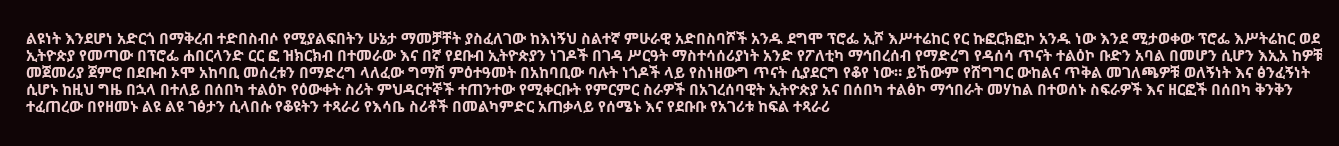ልዩነት እንደሆነ አድርጎ በማቅረብ ተድበስብሶ የሚያልፍበትን ሁኔታ ማመቻቸት ያስፈለገው ከእነኝህ ስልተኛ ምሁራዊ አድበስባሾች አንዱ ደግሞ ፕሮፌ ኢሾ እሥተሬከር የር ኩፎርክፎኮ አንዱ ነው እንደ ሚታወቀው ፕሮፌ እሥትሬከር ወደ ኢትዮጵያ የመጣው በፕሮፌ ሐበርላንድ ርር ፎ ዝክርክብ በተመራው እና በኛ የደቡብ ኢትዮጵያን ነገዶች በገዳ ሥርዓት ማስተሳሰሪያነት አንድ የፖለቲካ ማኅበረሰብ የማድረግ የዳሰሳ ጥናት ተልዕኮ ቡድን አባል በመሆን ሲሆን እኢአ ከዎቹ መጀመሪያ ጀምሮ በደቡብ ኦሞ አከባቢ መሰረቱን በማድረግ ላለፈው ግማሽ ምዕተዓመት በአከባቢው ባሉት ነጎዶች ላይ የስነዘውግ ጥናት ሲያደርግ የቆየ ነው። ይኸውም የሸግግር ውከልና ጥቅል መገለጫዎቹ ወለኝነት እና ፅንፈኝነት ሲሆኑ ከዚህ ግዜ በኋላ በተለይ በሰበካ ተልዕኮ የዕውቀት ስሪት ምህዳርተኞች ተጠንተው የሚቀርቡት የምርምር ስራዎች በአገረሰባዊት ኢትዮጵያ አና በሰበካ ተልፅኮ ማኅበራት መሃከል በተወሰኑ ስፍራዎች እና ዘርፎች በሰበካ ቅንቅን ተፈጠረው በየዘመኑ ልዩ ልዩ ገፅታን ሲላበሱ የቆዩትን ተጻራሪ የእሳቤ ስሪቶች በመልካምድር አጠቃላይ የሰሜኑ እና የደቡቡ የአገሪቱ ከፍል ተጻራሪ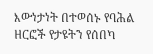እውነታነት በተወሰኑ የባሕል ዘርፎች የታዩትን የሰበካ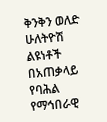ቅንቅን ወለድ ሁለትዮሽ ልዩነቶች በአጠቃላይ የባሕል የማኅበራዊ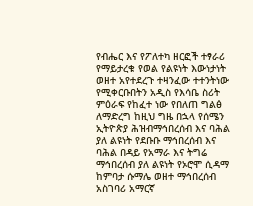የብሔር እና የፖለተካ ዘርፎች ተፃራሪ የማይታረቁ የወል የልዩነት እውነታነት ወዘተ አየተደረጉ ተዛንፈው ተተንትነው የሚቀርቡበትን አዲስ የእሳቤ ስሪት ምዕራፍ የከፈተ ነው የበለጠ ግልፅ ለማድረግ ከዚህ ግዜ በኋላ የሰሜን ኢትዮጵያ ሕዝብማኅበረሰብ እና ባሕል ያለ ልዩነት የደቡቡ ማኅበረሰብ እና ባሕል በዳይ የአማራ እና ትግሬ ማኅበረሰብ ያለ ልዩነት የኦሮሞ ሲዳማ ከምባታ ሱማሌ ወዘተ ማኅበረሰብ አስገባሪ አማርኛ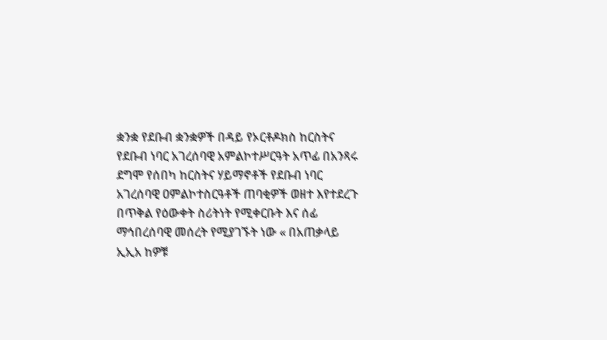ቋንቋ የደቡብ ቋንቋዎች በዳይ የኦርቶዶክስ ከርስትና የደቡብ ነባር አገረሰባዊ አምልኮተሥርዓት አጥፊ በአንጻሩ ደግሞ የሰበካ ከርስትና ሃይማኖቶች የደቡብ ነባር አገረሰባዊ ዐምልኮተስርዓቶች ጠባቂዎች ወዘተ እየተደረጉ በጥቅል የዕውቀት ስሪትነት የሚቀርቡት እና ሰፊ ማኅበረሰባዊ መሰረት የሚያገኙት ነው « በአጠቃላይ ኢኢአ ከዎቹ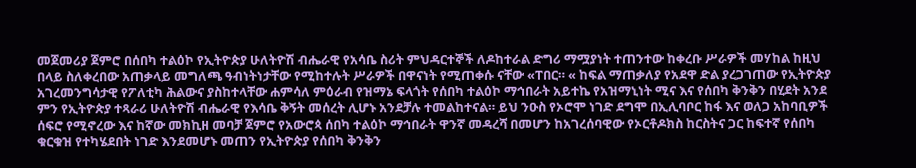መጀመሪያ ጀምሮ በሰበካ ተልዕኮ የኢትዮጵያ ሁለትዮሽ ብሔራዊ የአሳቤ ስሪት ምህዳርተኞች ለዶከተራል ድግሪ ማሟያነት ተጠንተው ከቀረቡ ሥራዎች መሃከል ከዚህ በላይ ስለቀረበው አጠቃላይ መግለጫ ዓብነትነታቸው የሚከተሉት ሥራዎች በዋናነት የሚጠቀሱ ናቸው «ፐበር። « ከፍል ማጠቃለያ የአደዋ ድል ያረጋገጠው የኢትዮጵያ አገረመንግሳታዊ የፖለቲካ ሕልውና ያስከተላቸው ሐምሳለ ምዕራብ የዝማኔ ፍላጎት የሰበካ ተልዕኮ ማኅበራት አይተኬ የአዝማኒነት ሚና እና የሰበካ ቅንቅን በሂደት አንደ ምን የኢትዮጵያ ተጻራሪ ሁለትዮሽ ብሔራዊ የእሳቤ ቅኝት መሰረት ሊሆኑ አንደቻሉ ተመልከተናል። ይህ ንዑስ የኦሮሞ ነገድ ደግሞ በኢሊባቦር ከፋ እና ወለጋ አከባቢዎች ሰፍሮ የሚኖረው እና ከኛው መክኪዘ መባቻ ጀምሮ የአውሮጳ ሰበካ ተልዕኮ ማኅበራት ዋንኛ መዳረሻ በመሆን ከአገረሰባዊው የኦርቶዶክስ ከርስትና ጋር ከፍተኛ የሰበካ ቁርቁዝ የተካሄደበት ነገድ እንደመሆኑ መጠን የኢትዮጵያ የሰበካ ቅንቅን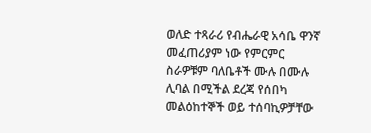ወለድ ተጻራሪ የብሔራዊ አሳቤ ዋንኛ መፈጠሪያም ነው የምርምር ስራዎቹም ባለቤቶች ሙሉ በሙሉ ሊባል በሚችል ደረጃ የሰበካ መልዕከተኞች ወይ ተሰባኪዎቻቸው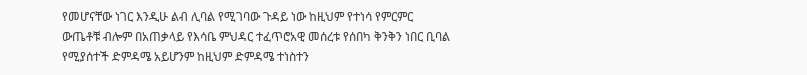የመሆናቸው ነገር እንዲሁ ልብ ሊባል የሚገባው ጉዳይ ነው ከዚህም የተነሳ የምርምር ውጤቶቹ ብሎም በአጠቃላይ የእሳቤ ምህዳር ተፈጥሮአዊ መሰረቱ የሰበካ ቅንቅን ነበር ቢባል የሚያሰተች ድምዳሜ አይሆንም ከዚህም ድምዳሜ ተነስተን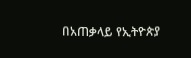በአጠቃላይ የኢትዮጵያ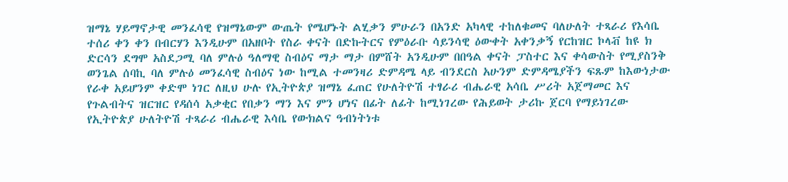ዝማኔ ሃይማኖታዊ መንፈሳዊ የዝማኔውም ውጤት የሜሆኑት ልሂቃን ምሁራን በአንድ አካላዊ ተከለቁመና ባለሁለት ተጻራሪ የእሳቤ ተሰሪ ቀን ቀን በብርሃን እንዲሁም በአዘቦት የስራ ቀናት በድኩትርና የምዕራቡ ሳይንሳዊ ዕውቀት አቀንቃኝ የርከዝር ኮላቭ ከዩ ክ ድርሳን ደግሞ አስደጋሚ ባለ ምሉዕ ዓለማዊ ስብዕና ማታ ማታ በምሸት አንዲሁም በበዓል ቀናት ፓስተር እና ቀሳውስት የሚያስንቅ ወንጌል ሰባኪ ባለ ምሉዕ መንፈሳዊ ስብዕና ነው ከሚል ተመንዛሪ ድምዳሜ ላይ ብንደርስ አሁንም ድምዳሜያችን ፍጹም ከእውነታው የራቀ አይሆንም ቀድሞ ነገር ለዚህ ሁሉ የኢትዮጵያ ዝማኔ ፈጠር የሁለትዮሽ ተፃራሪ ብሔራዊ አሳቤ ሥሪት አጀማመር እና የጉልብትና ዝርዝር የዳሰሳ አቃቂር የበቃን ማን እና ምን ሆነና በፊት ለፊት ከሚነገረው የሕይወት ታሪኩ ጀርባ የማይነገረው የኢትዮጵያ ሁለትዮሽ ተጻራሪ ብሔራዊ እሳቤ የውክልና ዓብነትነቱ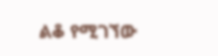ልቆ የሚገኘው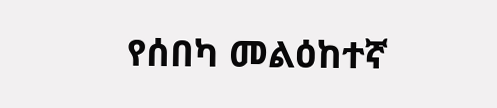የሰበካ መልዕከተኛ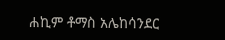ሐኪም ቶማስ አሌከሳንደር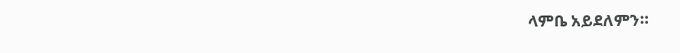ላምቤ አይደለምን።